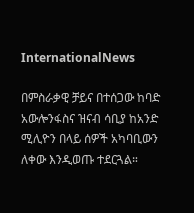InternationalNews

በምስራቃዊ ቻይና በተሰጋው ከባድ አውሎንፋስና ዝናብ ሳቢያ ከአንድ ሚሊዮን በላይ ሰዎች አካባቢውን ለቀው እንዲወጡ ተደርጓል።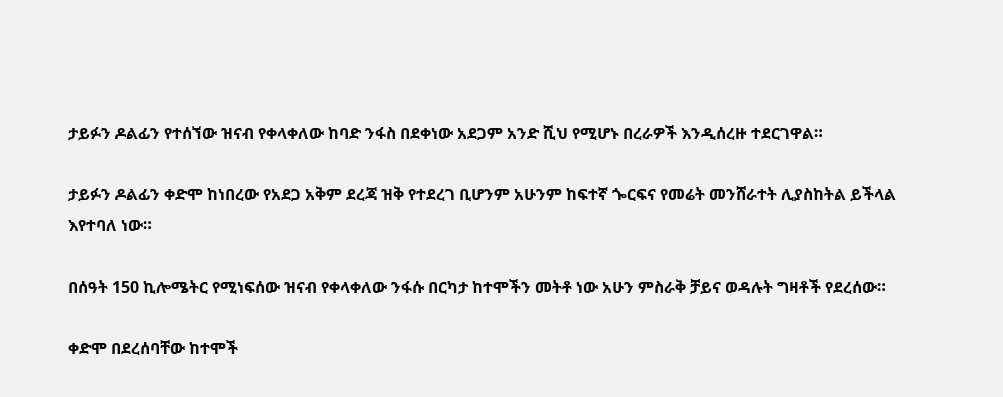ታይፉን ዶልፊን የተሰኘው ዝናብ የቀላቀለው ከባድ ንፋስ በደቀነው አደጋም አንድ ሺህ የሚሆኑ በረራዎች እንዲሰረዙ ተደርገዋል።

ታይፉን ዶልፊን ቀድሞ ከነበረው የአደጋ አቅም ደረጃ ዝቅ የተደረገ ቢሆንም አሁንም ከፍተኛ ጐርፍና የመሬት መንሸራተት ሊያስከትል ይችላል እየተባለ ነው።

በሰዓት 150 ኪሎሜትር የሚነፍሰው ዝናብ የቀላቀለው ንፋሱ በርካታ ከተሞችን መትቶ ነው አሁን ምስራቅ ቻይና ወዳሉት ግዛቶች የደረሰው።

ቀድሞ በደረሰባቸው ከተሞች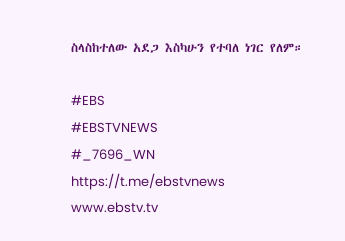ስላስከተለው አደጋ እስካሁን የተባለ ነገር የለም።

#EBS
#EBSTVNEWS
#_7696_WN
https://t.me/ebstvnews
www.ebstv.tv